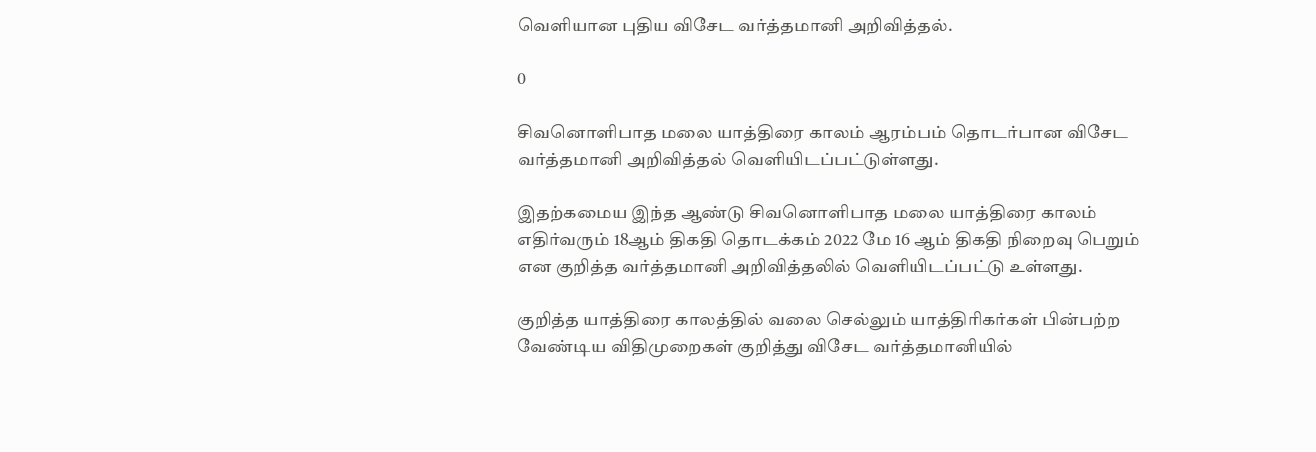வெளியான புதிய விசேட வர்த்தமானி அறிவித்தல்.

0

சிவனொளிபாத மலை யாத்திரை காலம் ஆரம்பம் தொடர்பான விசேட வர்த்தமானி அறிவித்தல் வெளியிடப்பட்டுள்ளது.

இதற்கமைய இந்த ஆண்டு சிவனொளிபாத மலை யாத்திரை காலம் எதிர்வரும் 18ஆம் திகதி தொடக்கம் 2022 மே 16 ஆம் திகதி நிறைவு பெறும் என குறித்த வர்த்தமானி அறிவித்தலில் வெளியிடப்பட்டு உள்ளது.

குறித்த யாத்திரை காலத்தில் வலை செல்லும் யாத்திரிகர்கள் பின்பற்ற வேண்டிய விதிமுறைகள் குறித்து விசேட வர்த்தமானியில்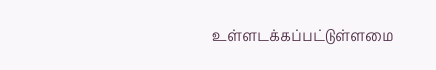உள்ளடக்கப்பட்டுள்ளமை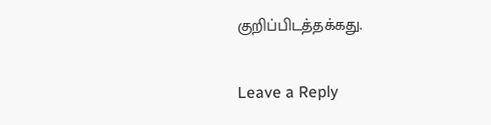குறிப்பிடத்தக்கது.

Leave a Reply